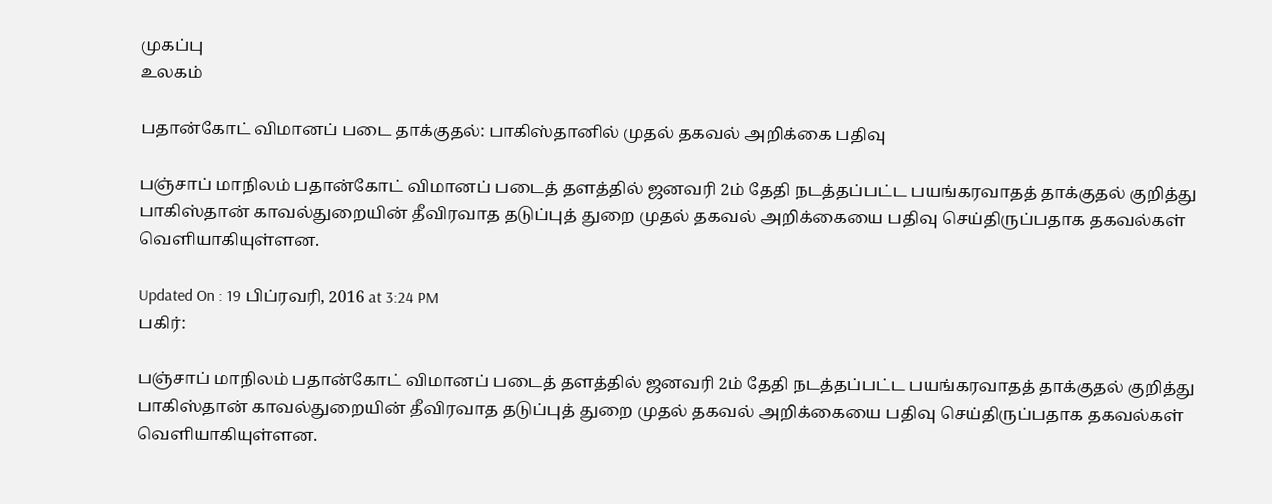முகப்பு
உலகம்

பதான்கோட் விமானப் படை தாக்குதல்: பாகிஸ்தானில் முதல் தகவல் அறிக்கை பதிவு

பஞ்சாப் மாநிலம் பதான்கோட் விமானப் படைத் தளத்தில் ஜனவரி 2ம் தேதி நடத்தப்பட்ட பயங்கரவாதத் தாக்குதல் குறித்து பாகிஸ்தான் காவல்துறையின் தீவிரவாத தடுப்புத் துறை முதல் தகவல் அறிக்கையை பதிவு செய்திருப்பதாக தகவல்கள் வெளியாகியுள்ளன.

Updated On : 19 பிப்ரவரி, 2016 at 3:24 PM
பகிர்:

பஞ்சாப் மாநிலம் பதான்கோட் விமானப் படைத் தளத்தில் ஜனவரி 2ம் தேதி நடத்தப்பட்ட பயங்கரவாதத் தாக்குதல் குறித்து பாகிஸ்தான் காவல்துறையின் தீவிரவாத தடுப்புத் துறை முதல் தகவல் அறிக்கையை பதிவு செய்திருப்பதாக தகவல்கள் வெளியாகியுள்ளன.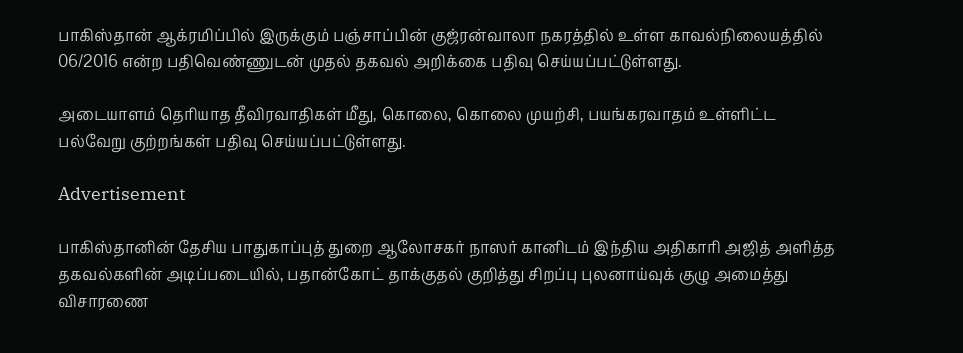பாகிஸ்தான் ஆக்ரமிப்பில் இருக்கும் பஞ்சாப்பின் குஜ்ரன்வாலா நகரத்தில் உள்ள காவல்நிலையத்தில் 06/2016 என்ற பதிவெண்ணுடன் முதல் தகவல் அறிக்கை பதிவு செய்யப்பட்டுள்ளது.

அடையாளம் தெரியாத தீவிரவாதிகள் மீது, கொலை, கொலை முயற்சி, பயங்கரவாதம் உள்ளிட்ட பல்வேறு குற்றங்கள் பதிவு செய்யப்பட்டுள்ளது.

Advertisement

பாகிஸ்தானின் தேசிய பாதுகாப்புத் துறை ஆலோசகர் நாஸர் கானிடம் இந்திய அதிகாரி அஜித் அளித்த தகவல்களின் அடிப்படையில், பதான்கோட் தாக்குதல் குறித்து சிறப்பு புலனாய்வுக் குழு அமைத்து விசாரணை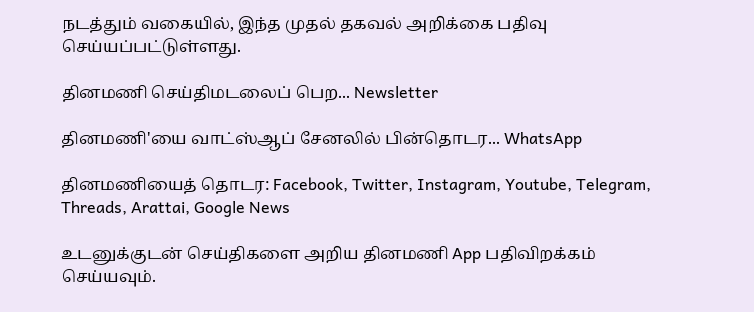நடத்தும் வகையில், இந்த முதல் தகவல் அறிக்கை பதிவு செய்யப்பட்டுள்ளது.

தினமணி செய்திமடலைப் பெற... Newsletter

தினமணி'யை வாட்ஸ்ஆப் சேனலில் பின்தொடர... WhatsApp

தினமணியைத் தொடர: Facebook, Twitter, Instagram, Youtube, Telegram, Threads, Arattai, Google News

உடனுக்குடன் செய்திகளை அறிய தினமணி App பதிவிறக்கம் செய்யவும்.